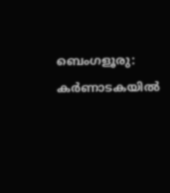ബെംഗളൂരു: കർണാടകയിൽ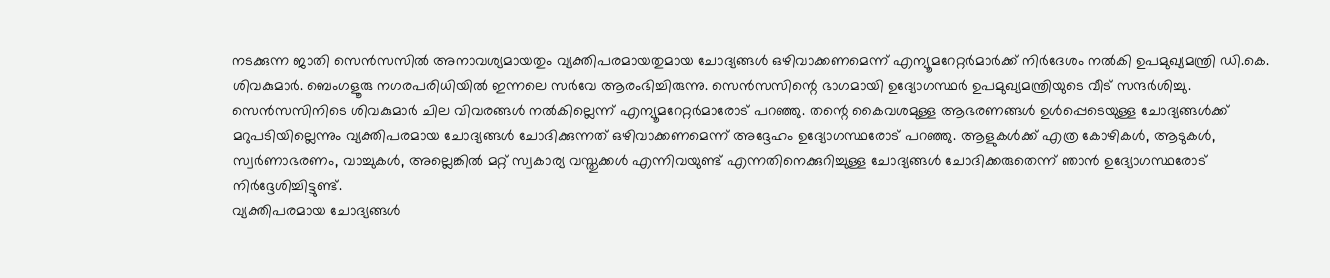നടക്കുന്ന ജാതി സെൻസസിൽ അനാവശ്യമായതും വ്യക്തിപരമായതുമായ ചോദ്യങ്ങൾ ഒഴിവാക്കണമെന്ന് എന്യൂമറേറ്റർമാർക്ക് നിർദേശം നൽകി ഉപമുഖ്യമന്ത്രി ഡി.കെ. ശിവകുമാർ. ബെംഗളൂരു നഗരപരിധിയിൽ ഇന്നലെ സർവേ ആരംഭിച്ചിരുന്നു. സെൻസസിന്റെ ഭാഗമായി ഉദ്യോഗസ്ഥർ ഉപമുഖ്യമന്ത്രിയുടെ വീട് സന്ദർശിച്ചു. സെൻസസിനിടെ ശിവകുമാർ ചില വിവരങ്ങൾ നൽകില്ലെന്ന് എന്യൂമറേറ്റർമാരോട് പറഞ്ഞു. തന്റെ കൈവശമുള്ള ആഭരണങ്ങൾ ഉൾപ്പെടെയുള്ള ചോദ്യങ്ങൾക്ക് മറുപടിയില്ലെന്നും വ്യക്തിപരമായ ചോദ്യങ്ങൾ ചോദിക്കുന്നത് ഒഴിവാക്കണമെന്ന് അദ്ദേഹം ഉദ്യോഗസ്ഥരോട് പറഞ്ഞു. ആളുകൾക്ക് എത്ര കോഴികൾ, ആടുകൾ, സ്വർണാഭരണം, വാച്ചുകൾ, അല്ലെങ്കിൽ മറ്റ് സ്വകാര്യ വസ്തുക്കൾ എന്നിവയുണ്ട് എന്നതിനെക്കുറിച്ചുള്ള ചോദ്യങ്ങൾ ചോദിക്കരുതെന്ന് ഞാൻ ഉദ്യോഗസ്ഥരോട് നിർദ്ദേശിച്ചിട്ടുണ്ട്.
വ്യക്തിപരമായ ചോദ്യങ്ങൾ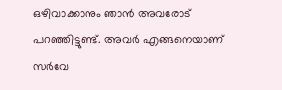ഒഴിവാക്കാനും ഞാൻ അവരോട് പറഞ്ഞിട്ടുണ്ട്. അവർ എങ്ങനെയാണ് സർവേ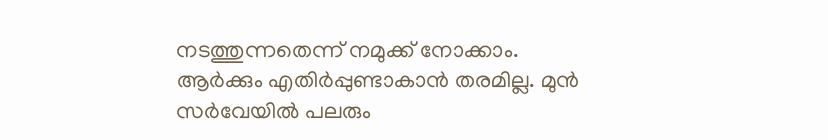നടത്തുന്നതെന്ന് നമുക്ക് നോക്കാം. ആർക്കും എതിർപ്പുണ്ടാകാൻ തരമില്ല. മുൻ സർവേയിൽ പലരും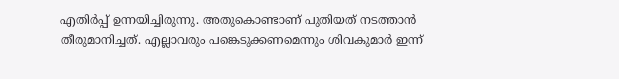എതിർപ്പ് ഉന്നയിച്ചിരുന്നു. അതുകൊണ്ടാണ് പുതിയത് നടത്താൻ തീരുമാനിച്ചത്. എല്ലാവരും പങ്കെടുക്കണമെന്നും ശിവകുമാർ ഇന്ന്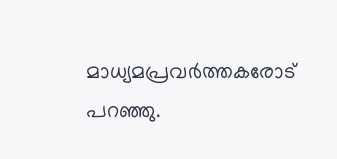മാധ്യമപ്രവർത്തകരോട് പറഞ്ഞു.